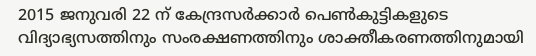2015 ജനുവരി 22 ന് കേന്ദ്രസർക്കാർ പെൺകുട്ടികളുടെ വിദ്യാഭ്യസത്തിനും സംരക്ഷണത്തിനും ശാക്തീകരണത്തിനുമായി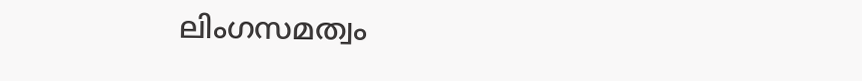ലിംഗസമത്വം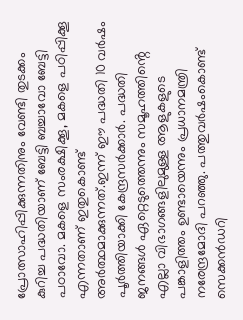പ്രോത്സാഹിപ്പിക്കുന്നതിനും വേണ്ടി തുടക്കം കുറിച്ച പദ്ധതിയാണ് ബേട്ടി ബച്ചാവോ ബേട്ടി പഠാവോ. മകളെ സംരക്ഷിക്കൂ, മകളെ പഠിപ്പിക്കൂ എന്നതാണ് ഇതുകൊണ്ട് അർത്ഥമാക്കുന്നത്.ഇന്ന് ഈ പദ്ധതി 10 വർഷം പൂർത്തിയാക്കി കേന്ദ്രസർക്കാർ. പദ്ധതി ജനങ്ങൾ ഏറ്റെടുത്തെന്നും സമൂഹത്തിൻ്റെ എല്ലാ വിഭാഗങ്ങളിലുമുള്ള ആളുകളുടെ പങ്കാളിത്തം ഉണ്ടായെന്നും പ്രധാനമന്ത്രി നരേന്ദ്രമോദി പറഞ്ഞു. പത്തുവർഷംകൊണ്ട് സെക്കൻഡറി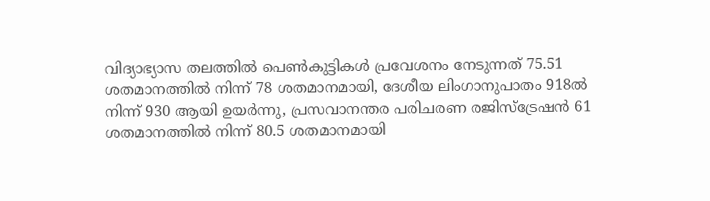വിദ്യാഭ്യാസ തലത്തിൽ പെൺകുട്ടികൾ പ്രവേശനം നേടുന്നത് 75.51 ശതമാനത്തിൽ നിന്ന് 78 ശതമാനമായി, ദേശീയ ലിംഗാനുപാതം 918ൽ നിന്ന് 930 ആയി ഉയർന്നു, പ്രസവാനന്തര പരിചരണ രജിസ്ട്രേഷൻ 61 ശതമാനത്തിൽ നിന്ന് 80.5 ശതമാനമായി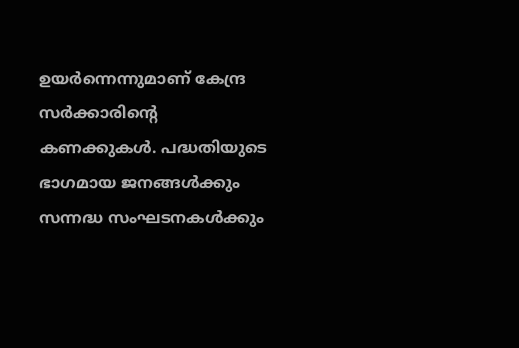ഉയർന്നെന്നുമാണ് കേന്ദ്ര സർക്കാരിൻ്റെ കണക്കുകൾ. പദ്ധതിയുടെ ഭാഗമായ ജനങ്ങൾക്കും സന്നദ്ധ സംഘടനകൾക്കും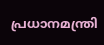പ്രധാനമന്ത്രി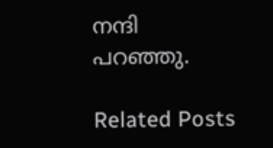നന്ദി പറഞ്ഞു.

Related Posts